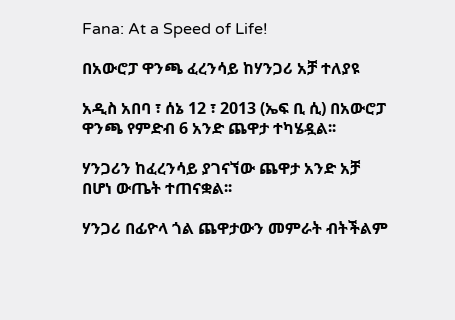Fana: At a Speed of Life!

በአውሮፓ ዋንጫ ፈረንሳይ ከሃንጋሪ አቻ ተለያዩ

አዲስ አበባ ፣ ሰኔ 12 ፣ 2013 (ኤፍ ቢ ሲ) በአውሮፓ ዋንጫ የምድብ 6 አንድ ጨዋታ ተካሄዷል፡፡

ሃንጋሪን ከፈረንሳይ ያገናኘው ጨዋታ አንድ አቻ በሆነ ውጤት ተጠናቋል፡፡

ሃንጋሪ በፊዮላ ጎል ጨዋታውን መምራት ብትችልም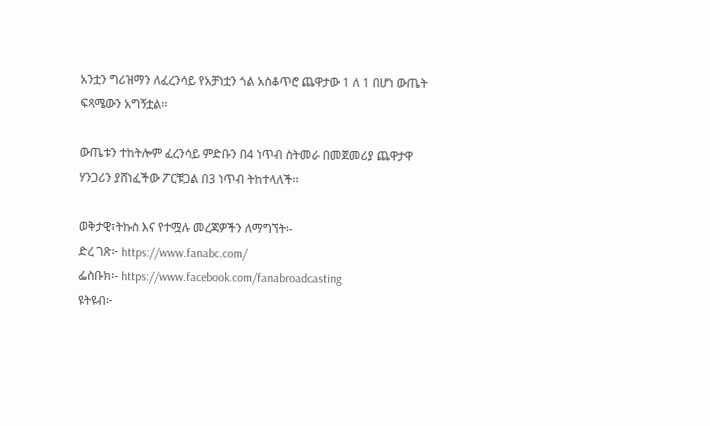አንቷን ግሪዝማን ለፈረንሳይ የአቻነቷን ጎል አስቆጥሮ ጨዋታው 1 ለ 1 በሆነ ውጤት ፍጻሜውን አግኝቷል፡፡

ውጤቱን ተከትሎም ፈረንሳይ ምድቡን በ4 ነጥብ ስትመራ በመጀመሪያ ጨዋታዋ ሃንጋሪን ያሸነፈችው ፖርቹጋል በ3 ነጥብ ትከተላለች፡፡

ወቅታዊ፣ትኩስ እና የተሟሉ መረጃዎችን ለማግኘት፡-
ድረ ገጽ፦ https://www.fanabc.com/
ፌስቡክ፡- https://www.facebook.com/fanabroadcasting
ዩትዩብ፦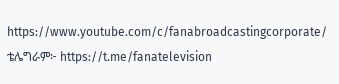https://www.youtube.com/c/fanabroadcastingcorporate/
ቴሌግራም፦ https://t.me/fanatelevision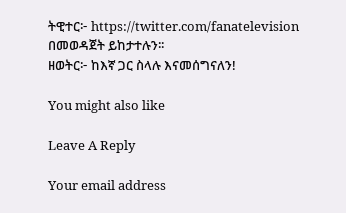ትዊተር፦ https://twitter.com/fanatelevision በመወዳጀት ይከታተሉን፡፡
ዘወትር፦ ከእኛ ጋር ስላሉ እናመሰግናለን!

You might also like

Leave A Reply

Your email address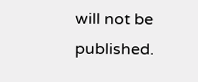will not be published.